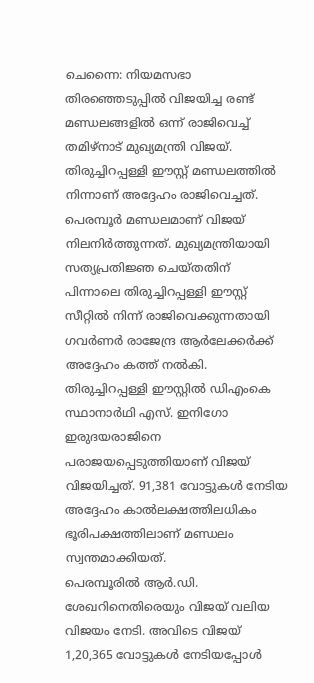ചെന്നൈ: നിയമസഭാ തിരഞ്ഞെടുപ്പിൽ വിജയിച്ച രണ്ട് മണ്ഡലങ്ങളിൽ ഒന്ന് രാജിവെച്ച് തമിഴ്നാട് മുഖ്യമന്ത്രി വിജയ്. തിരുച്ചിറപ്പള്ളി ഈസ്റ്റ് മണ്ഡലത്തിൽ നിന്നാണ് അദ്ദേഹം രാജിവെച്ചത്. പെരമ്പൂർ മണ്ഡലമാണ് വിജയ് നിലനിർത്തുന്നത്. മുഖ്യമന്ത്രിയായി സത്യപ്രതിജ്ഞ ചെയ്തതിന് പിന്നാലെ തിരുച്ചിറപ്പള്ളി ഈസ്റ്റ് സീറ്റിൽ നിന്ന് രാജിവെക്കുന്നതായി ഗവർണർ രാജേന്ദ്ര ആർലേക്കർക്ക് അദ്ദേഹം കത്ത് നൽകി.
തിരുച്ചിറപ്പള്ളി ഈസ്റ്റിൽ ഡിഎംകെ സ്ഥാനാർഥി എസ്. ഇനിഗോ ഇരുദയരാജിനെ പരാജയപ്പെടുത്തിയാണ് വിജയ് വിജയിച്ചത്. 91,381 വോട്ടുകൾ നേടിയ അദ്ദേഹം കാൽലക്ഷത്തിലധികം ഭൂരിപക്ഷത്തിലാണ് മണ്ഡലം സ്വന്തമാക്കിയത്.
പെരമ്പൂരിൽ ആർ.ഡി. ശേഖറിനെതിരെയും വിജയ് വലിയ വിജയം നേടി. അവിടെ വിജയ് 1,20,365 വോട്ടുകൾ നേടിയപ്പോൾ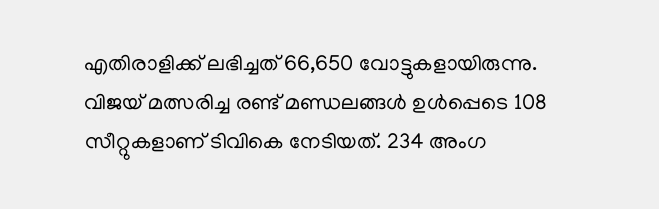എതിരാളിക്ക് ലഭിച്ചത് 66,650 വോട്ടുകളായിരുന്നു.
വിജയ് മത്സരിച്ച രണ്ട് മണ്ഡലങ്ങൾ ഉൾപ്പെടെ 108 സീറ്റുകളാണ് ടിവികെ നേടിയത്. 234 അംഗ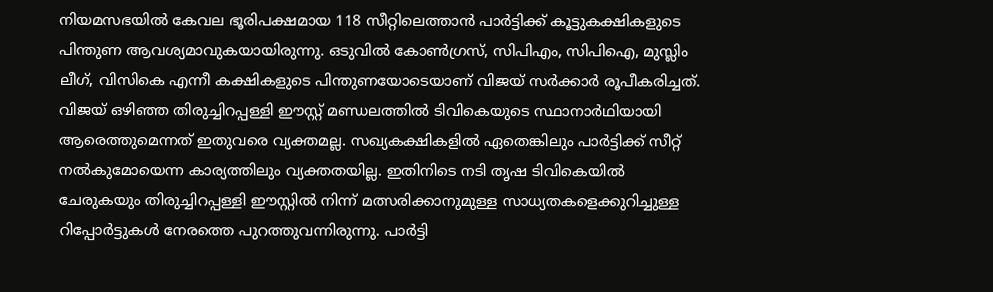നിയമസഭയിൽ കേവല ഭൂരിപക്ഷമായ 118 സീറ്റിലെത്താൻ പാർട്ടിക്ക് കൂട്ടുകക്ഷികളുടെ പിന്തുണ ആവശ്യമാവുകയായിരുന്നു. ഒടുവിൽ കോൺഗ്രസ്, സിപിഎം, സിപിഐ, മുസ്ലിം ലീഗ്, വിസികെ എന്നീ കക്ഷികളുടെ പിന്തുണയോടെയാണ് വിജയ് സർക്കാർ രൂപീകരിച്ചത്.
വിജയ് ഒഴിഞ്ഞ തിരുച്ചിറപ്പള്ളി ഈസ്റ്റ് മണ്ഡലത്തിൽ ടിവികെയുടെ സ്ഥാനാർഥിയായി ആരെത്തുമെന്നത് ഇതുവരെ വ്യക്തമല്ല. സഖ്യകക്ഷികളിൽ ഏതെങ്കിലും പാർട്ടിക്ക് സീറ്റ് നൽകുമോയെന്ന കാര്യത്തിലും വ്യക്തതയില്ല. ഇതിനിടെ നടി തൃഷ ടിവികെയിൽ ചേരുകയും തിരുച്ചിറപ്പള്ളി ഈസ്റ്റിൽ നിന്ന് മത്സരിക്കാനുമുള്ള സാധ്യതകളെക്കുറിച്ചുള്ള റിപ്പോർട്ടുകൾ നേരത്തെ പുറത്തുവന്നിരുന്നു. പാർട്ടി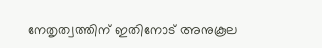നേതൃത്വത്തിന് ഇതിനോട് അനുകൂല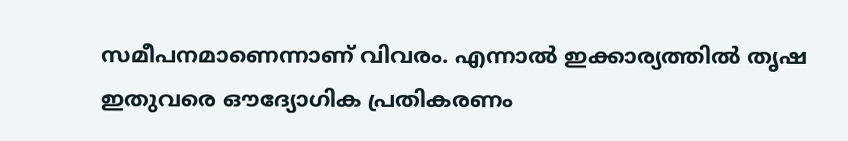സമീപനമാണെന്നാണ് വിവരം. എന്നാൽ ഇക്കാര്യത്തിൽ തൃഷ ഇതുവരെ ഔദ്യോഗിക പ്രതികരണം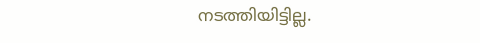നടത്തിയിട്ടില്ല.